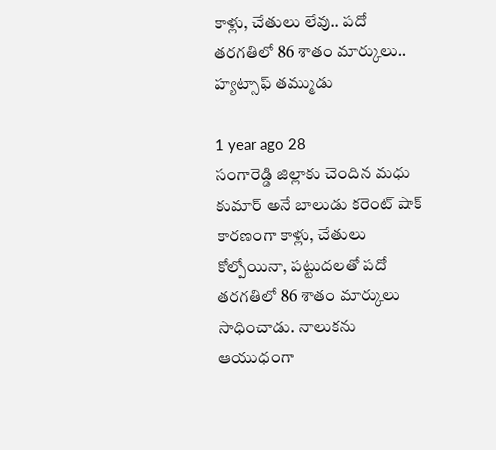కాళ్లు, చేతులు లేవు.. పదో తరగతిలో 86 శాతం మార్కులు.. హ్యట్సాఫ్ తమ్ముడు

1 year ago 28
సంగారెడ్డి జిల్లాకు చెందిన మధు కుమార్ అనే బాలుడు కరెంట్ షాక్ కారణంగా కాళ్లు, చేతులు కోల్పోయినా, పట్టుదలతో పదో తరగతిలో 86 శాతం మార్కులు సాధించాడు. నాలుకను ఆయుధంగా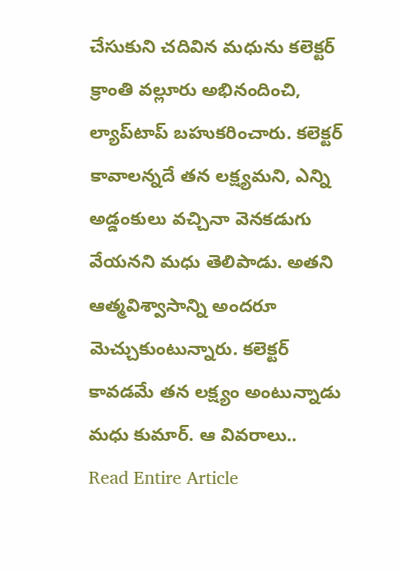చేసుకుని చదివిన మధును కలెక్టర్ క్రాంతి వల్లూరు అభినందించి, ల్యాప్‌టాప్ బహుకరించారు. కలెక్టర్ కావాలన్నదే తన లక్ష్యమని, ఎన్ని అడ్డంకులు వచ్చినా వెనకడుగు వేయనని మధు తెలిపాడు. అతని ఆత్మవిశ్వాసాన్ని అందరూ మెచ్చుకుంటున్నారు. కలెక్టర్ కావడమే తన లక్ష్యం అంటున్నాడు మధు కుమార్. ఆ వివరాలు..
Read Entire Article